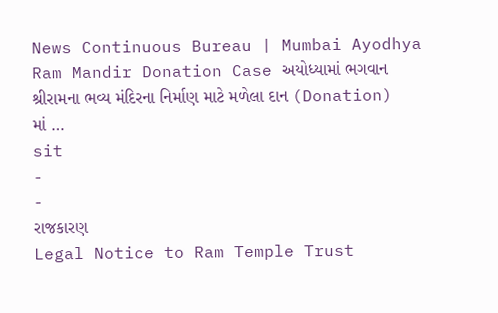News Continuous Bureau | Mumbai Ayodhya Ram Mandir Donation Case અયોધ્યામાં ભગવાન શ્રીરામના ભવ્ય મંદિરના નિર્માણ માટે મળેલા દાન (Donation) માં …
sit
-
-
રાજકારણ
Legal Notice to Ram Temple Trust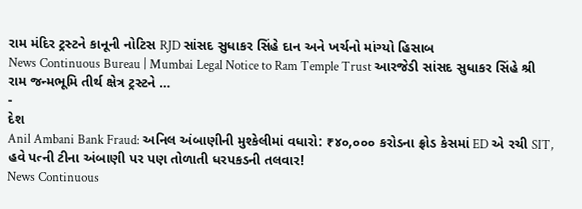રામ મંદિર ટ્રસ્ટને કાનૂની નોટિસ RJD સાંસદ સુધાકર સિંહે દાન અને ખર્ચનો માંગ્યો હિસાબ
News Continuous Bureau | Mumbai Legal Notice to Ram Temple Trust આરજેડી સાંસદ સુધાકર સિંહે શ્રી રામ જન્મભૂમિ તીર્થ ક્ષેત્ર ટ્રસ્ટને …
-
દેશ
Anil Ambani Bank Fraud: અનિલ અંબાણીની મુશ્કેલીમાં વધારો: ₹૪૦,૦૦૦ કરોડના ફ્રોડ કેસમાં ED એ રચી SIT, હવે પત્ની ટીના અંબાણી પર પણ તોળાતી ધરપકડની તલવાર!
News Continuous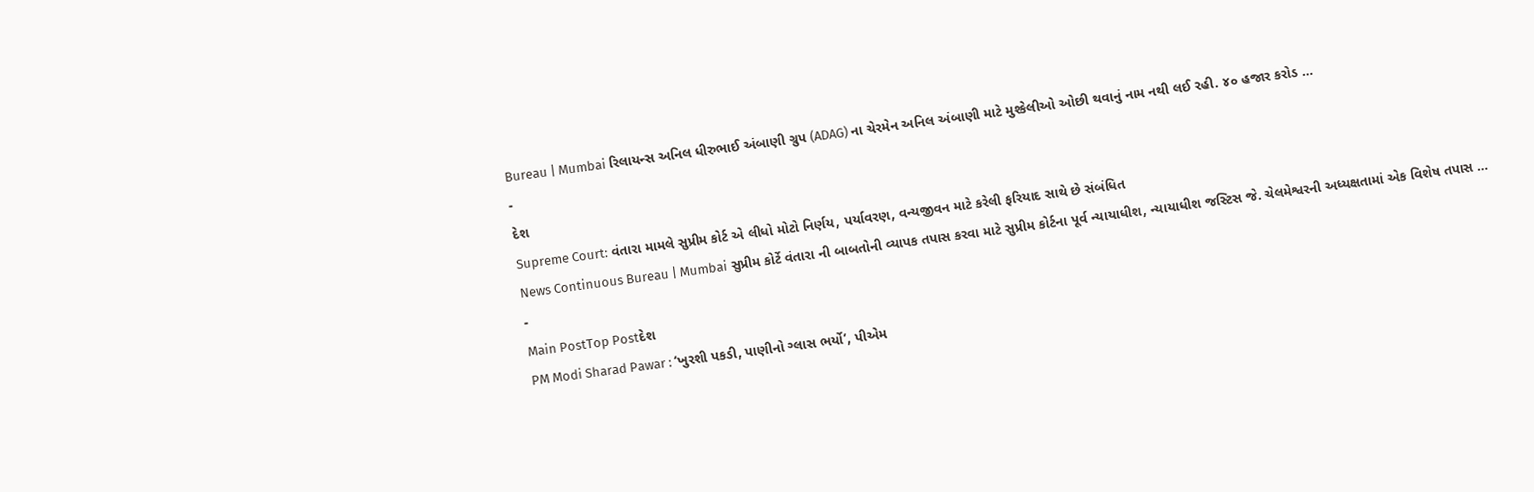Bureau | Mumbai રિલાયન્સ અનિલ ધીરુભાઈ અંબાણી ગ્રુપ (ADAG) ના ચેરમેન અનિલ અંબાણી માટે મુશ્કેલીઓ ઓછી થવાનું નામ નથી લઈ રહી. ૪૦ હજાર કરોડ …
-
દેશ
Supreme Court: વંતારા મામલે સુપ્રીમ કોર્ટ એ લીધો મોટો નિર્ણય, પર્યાવરણ, વન્યજીવન માટે કરેલી ફરિયાદ સાથે છે સંબંધિત
News Continuous Bureau | Mumbai સુપ્રીમ કોર્ટે વંતારા ની બાબતોની વ્યાપક તપાસ કરવા માટે સુપ્રીમ કોર્ટના પૂર્વ ન્યાયાધીશ, ન્યાયાધીશ જસ્ટિસ જે. ચેલમેશ્વરની અધ્યક્ષતામાં એક વિશેષ તપાસ …
-
Main PostTop Postદેશ
PM Modi Sharad Pawar : ‘ખુરશી પકડી, પાણીનો ગ્લાસ ભર્યો’, પીએમ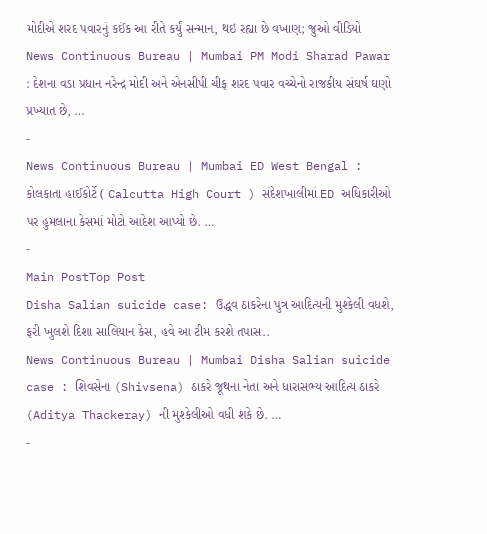મોદીએ શરદ પવારનું કઈંક આ રીતે કર્યું સન્માન, થઇ રહ્યા છે વખાણ; જુઓ વીડિયો
News Continuous Bureau | Mumbai PM Modi Sharad Pawar : દેશના વડા પ્રધાન નરેન્દ્ર મોદી અને એનસીપી ચીફ શરદ પવાર વચ્ચેનો રાજકીય સંઘર્ષ ઘણો પ્રખ્યાત છે, …
-
News Continuous Bureau | Mumbai ED West Bengal : કોલકાતા હાઈકોર્ટે ( Calcutta High Court ) સંદેશખાલીમાં ED અધિકારીઓ પર હુમલાના કેસમાં મોટો આદેશ આપ્યો છે. …
-
Main PostTop Post
Disha Salian suicide case: ઉદ્ધવ ઠાકરેના પુત્ર આદિત્યની મુશ્કેલી વધશે, ફરી ખુલશે દિશા સાલિયાન કેસ, હવે આ ટીમ કરશે તપાસ..
News Continuous Bureau | Mumbai Disha Salian suicide case : શિવસેના (Shivsena) ઠાકરે જૂથના નેતા અને ધારાસભ્ય આદિત્ય ઠાકરે (Aditya Thackeray) ની મુશ્કેલીઓ વધી શકે છે. …
-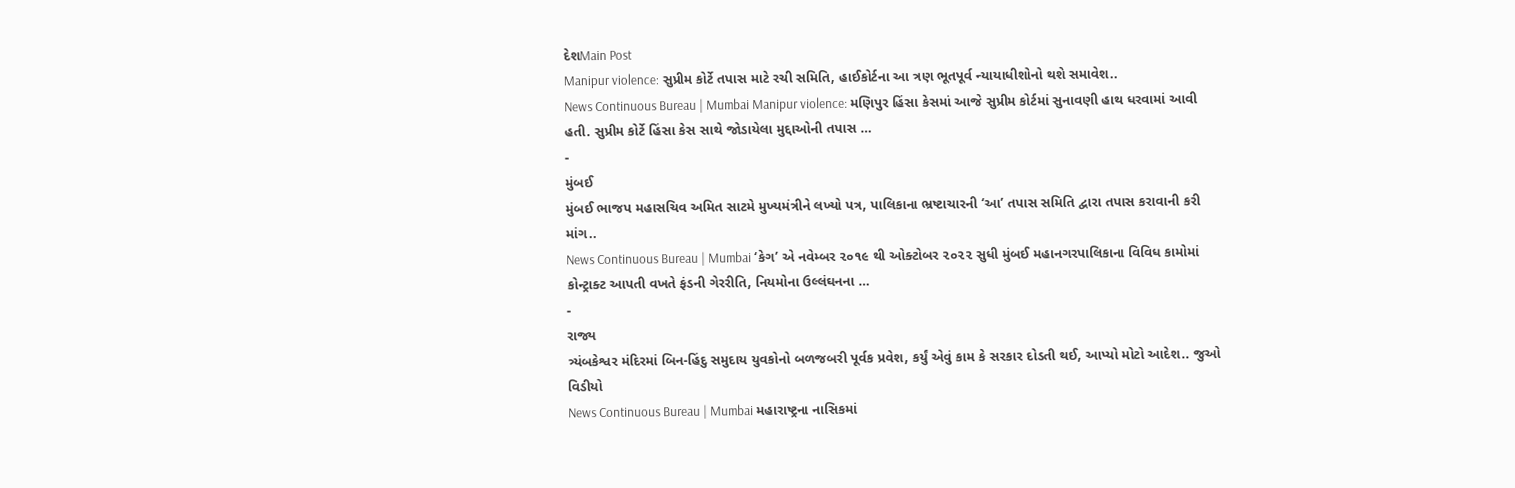દેશMain Post
Manipur violence: સુપ્રીમ કોર્ટે તપાસ માટે રચી સમિતિ, હાઈકોર્ટના આ ત્રણ ભૂતપૂર્વ ન્યાયાધીશોનો થશે સમાવેશ..
News Continuous Bureau | Mumbai Manipur violence: મણિપુર હિંસા કેસમાં આજે સુપ્રીમ કોર્ટમાં સુનાવણી હાથ ધરવામાં આવી હતી. સુપ્રીમ કોર્ટે હિંસા કેસ સાથે જોડાયેલા મુદ્દાઓની તપાસ …
-
મુંબઈ
મુંબઈ ભાજપ મહાસચિવ અમિત સાટમે મુખ્યમંત્રીને લખ્યો પત્ર, પાલિકાના ભ્રષ્ટાચારની ‘આ’ તપાસ સમિતિ દ્વારા તપાસ કરાવાની કરી માંગ..
News Continuous Bureau | Mumbai ‘કેગ’ એ નવેમ્બર ૨૦૧૯ થી ઓક્ટોબર ૨૦૨૨ સુધી મુંબઈ મહાનગરપાલિકાના વિવિધ કામોમાં કોન્ટ્રાક્ટ આપતી વખતે ફંડની ગેરરીતિ, નિયમોના ઉલ્લંઘનના …
-
રાજ્ય
ત્ર્યંબકેશ્વર મંદિરમાં બિન-હિંદુ સમુદાય યુવકોનો બળજબરી પૂર્વક પ્રવેશ, કર્યું એવું કામ કે સરકાર દોડતી થઈ, આપ્યો મોટો આદેશ.. જુઓ વિડીયો
News Continuous Bureau | Mumbai મહારાષ્ટ્રના નાસિકમાં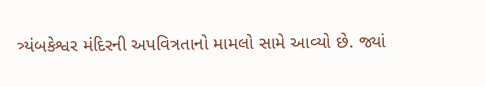ત્ર્યંબકેશ્વર મંદિરની અપવિત્રતાનો મામલો સામે આવ્યો છે. જ્યાં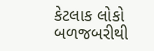કેટલાક લોકો બળજબરીથી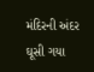મંદિરની અંદર ઘૂસી ગયા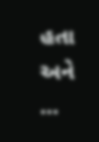હતા અને …